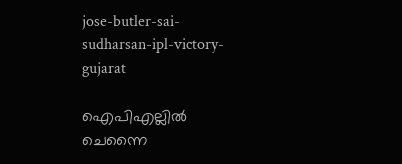jose-butler-sai-sudharsan-ipl-victory-gujarat

ഐപിഎല്ലിൽ ചെന്നൈ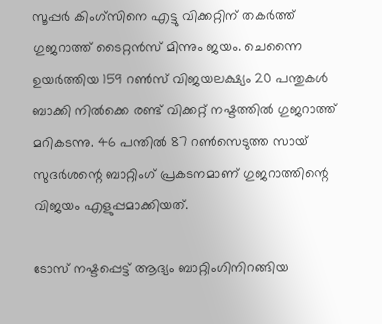സൂപ്പർ കിംഗ്‌സിനെ എട്ടു വിക്കറ്റിന് തകർത്ത് ഗുജറാത്ത് ടൈറ്റൻസ് മിന്നും ജയം. ചെന്നൈ ഉയർത്തിയ 159 റൺസ് വിജയലക്ഷ്യം 20 പന്തുകൾ ബാക്കി നിൽക്കെ രണ്ട് വിക്കറ്റ് നഷ്ടത്തിൽ ഗുജറാത്ത് മറികടന്നു. 46 പന്തിൽ 87 റൺസെടുത്ത സായ് സുദർശന്റെ ബാറ്റിംഗ് പ്രകടനമാണ് ഗുജറാത്തിന്റെ വിജയം എളുപ്പമാക്കിയത്.

ടോസ് നഷ്ടപ്പെട്ട് ആദ്യം ബാറ്റിംഗിനിറങ്ങിയ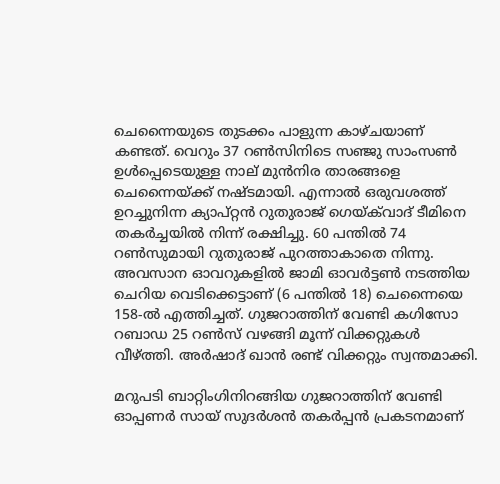ചെന്നൈയുടെ തുടക്കം പാളുന്ന കാഴ്ചയാണ് കണ്ടത്. വെറും 37 റൺസിനിടെ സഞ്ജു സാംസൺ ഉൾപ്പെടെയുള്ള നാല് മുൻനിര താരങ്ങളെ ചെന്നൈയ്ക്ക് നഷ്ടമായി. എന്നാൽ ഒരുവശത്ത് ഉറച്ചുനിന്ന ക്യാപ്റ്റൻ റുതുരാജ് ഗെയ്‌ക്‌വാദ് ടീമിനെ തകർച്ചയിൽ നിന്ന് രക്ഷിച്ചു. 60 പന്തിൽ 74 റൺസുമായി റുതുരാജ് പുറത്താകാതെ നിന്നു. അവസാന ഓവറുകളിൽ ജാമി ഓവർട്ടൺ നടത്തിയ ചെറിയ വെടിക്കെട്ടാണ് (6 പന്തിൽ 18) ചെന്നൈയെ 158-ൽ എത്തിച്ചത്. ഗുജറാത്തിന് വേണ്ടി കഗിസോ റബാഡ 25 റൺസ് വഴങ്ങി മൂന്ന് വിക്കറ്റുകൾ വീഴ്ത്തി. അർഷാദ് ഖാൻ രണ്ട് വിക്കറ്റും സ്വന്തമാക്കി.

മറുപടി ബാറ്റിംഗിനിറങ്ങിയ ഗുജറാത്തിന് വേണ്ടി ഓപ്പണർ സായ് സുദർശൻ തകർപ്പൻ പ്രകടനമാണ്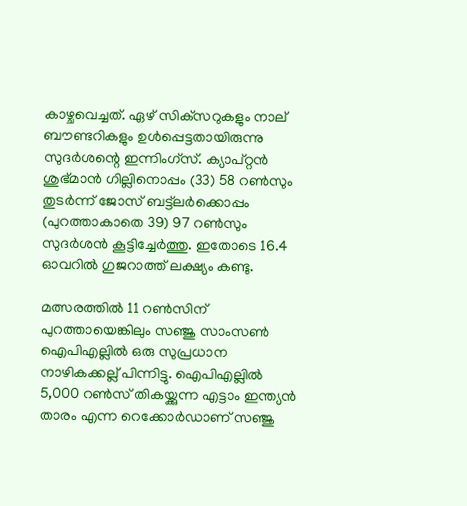കാഴ്ചവെച്ചത്. ഏഴ് സിക്‌സറുകളും നാല് ബൗണ്ടറികളും ഉൾപ്പെട്ടതായിരുന്നു സുദർശന്റെ ഇന്നിംഗ്‌സ്. ക്യാപ്റ്റൻ ശുഭ്മാൻ ഗില്ലിനൊപ്പം (33) 58 റൺസും തുടർന്ന് ജോസ് ബട്ട്‌ലർക്കൊപ്പം (പുറത്താകാതെ 39) 97 റൺസും സുദർശൻ കൂട്ടിച്ചേർത്തു. ഇതോടെ 16.4 ഓവറിൽ ഗുജറാത്ത് ലക്ഷ്യം കണ്ടു.

മത്സരത്തിൽ 11 റൺസിന് പുറത്തായെങ്കിലും സഞ്ജു സാംസൺ ഐപിഎല്ലിൽ ഒരു സുപ്രധാന നാഴികക്കല്ല് പിന്നിട്ടു. ഐപിഎല്ലിൽ 5,000 റൺസ് തികയ്ക്കുന്ന എട്ടാം ഇന്ത്യൻ താരം എന്ന റെക്കോർഡാണ് സഞ്ജു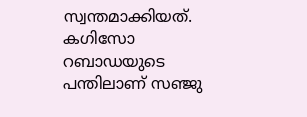സ്വന്തമാക്കിയത്. കഗിസോ റബാഡയുടെ പന്തിലാണ് സഞ്ജു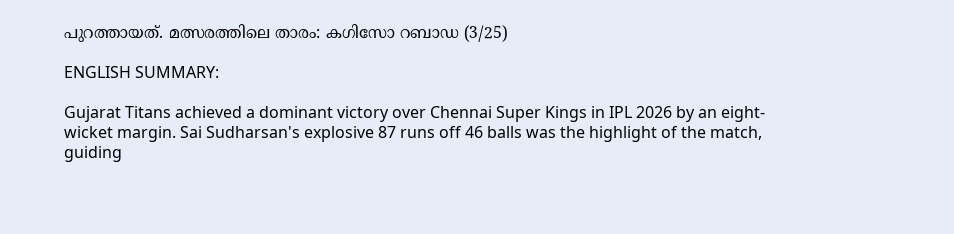പുറത്തായത്. മത്സരത്തിലെ താരം: കഗിസോ റബാഡ (3/25)

ENGLISH SUMMARY:

Gujarat Titans achieved a dominant victory over Chennai Super Kings in IPL 2026 by an eight-wicket margin. Sai Sudharsan's explosive 87 runs off 46 balls was the highlight of the match, guiding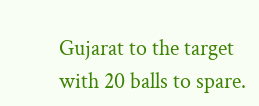Gujarat to the target with 20 balls to spare.